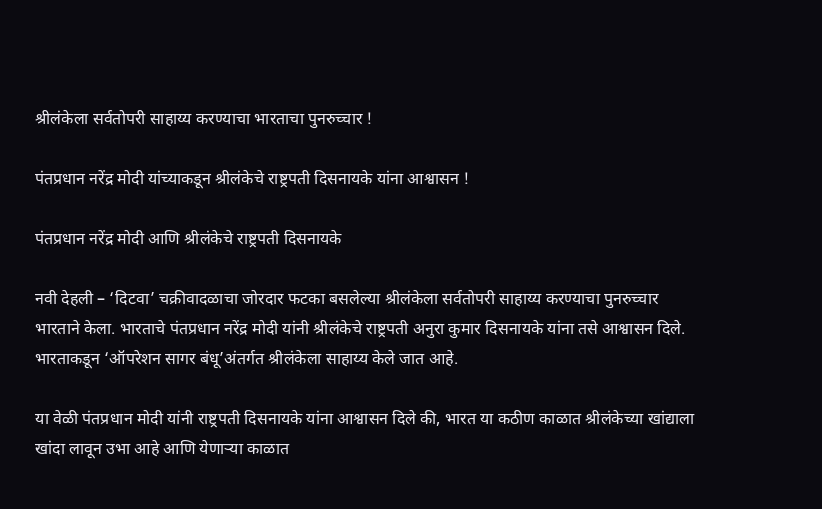श्रीलंकेला सर्वतोपरी साहाय्य करण्याचा भारताचा पुनरुच्चार !

पंतप्रधान नरेंद्र मोदी यांच्याकडून श्रीलंकेचे राष्ट्रपती दिसनायके यांना आश्वासन !

पंतप्रधान नरेंद्र मोदी आणि श्रीलंकेचे राष्ट्रपती दिसनायके

नवी देहली – ‘दिटवा’ चक्रीवादळाचा जोरदार फटका बसलेल्या श्रीलंकेला सर्वतोपरी साहाय्य करण्याचा पुनरुच्चार भारताने केला. भारताचे पंतप्रधान नरेंद्र मोदी यांनी श्रीलंकेचे राष्ट्रपती अनुरा कुमार दिसनायके यांना तसे आश्वासन दिले. भारताकडून ‘ऑपरेशन सागर बंधू’अंतर्गत श्रीलंकेला साहाय्य केले जात आहे.

या वेळी पंतप्रधान मोदी यांनी राष्ट्रपती दिसनायके यांना आश्वासन दिले की, भारत या कठीण काळात श्रीलंकेच्या खांद्याला खांदा लावून उभा आहे आणि येणार्‍या काळात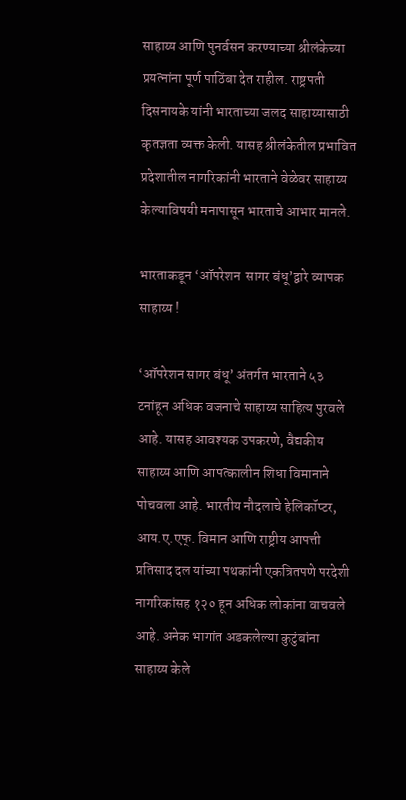साहाय्य आणि पुनर्वसन करण्याच्या श्रीलंकेच्या प्रयत्नांना पूर्ण पाठिंबा देत राहील. राष्ट्रपती दिसनायके यांनी भारताच्या जलद साहाय्यासाठी कृतज्ञता व्यक्त केली. यासह श्रीलंकेतील प्रभावित प्रदेशातील नागरिकांनी भारताने वेळेवर साहाय्य केल्याविषयी मनापासून भारताचे आभार मानले.

भारताकडून ‘ऑपरेशन  सागर बंधू’द्वारे व्यापक साहाय्य !

‘ऑपरेशन सागर बंधू’ अंतर्गत भारताने ५३ टनांहून अधिक वजनाचे साहाय्य साहित्य पुरवले आहे. यासह आवश्यक उपकरणे, वैद्यकीय साहाय्य आणि आपत्कालीन शिधा विमानाने पोचवला आहे. भारतीय नौदलाचे हेलिकॉप्टर, आय.ए.एफ्. विमान आणि राष्ट्रीय आपत्ती प्रतिसाद दल यांच्या पथकांनी एकत्रितपणे परदेशी नागरिकांसह १२० हून अधिक लोकांना वाचवले आहे. अनेक भागांत अडकलेल्या कुटुंबांना साहाय्य केले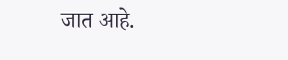जात आहे.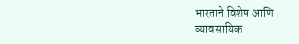भारताने विशेष आणि व्यावसायिक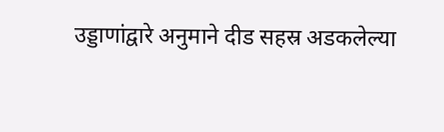उड्डाणांद्वारे अनुमाने दीड सहस्र अडकलेल्या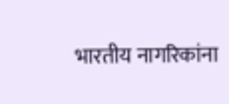भारतीय नागरिकांना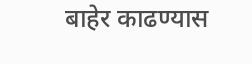बाहेर काढण्यास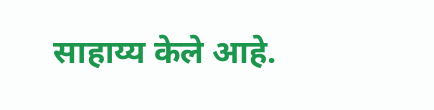साहाय्य केले आहे.